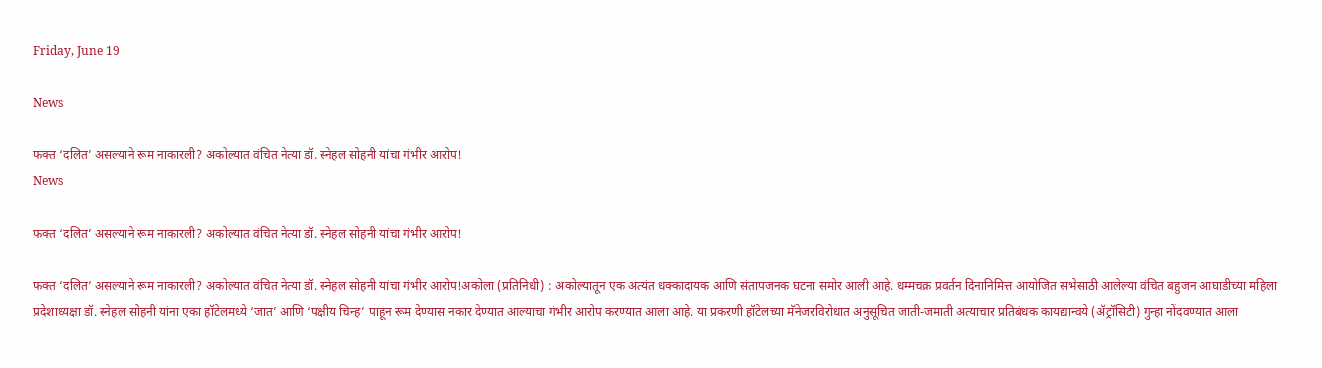Friday, June 19

News

फक्त ‘दलित’ असल्याने रूम नाकारली? अकोल्यात वंचित नेत्या डॉ. स्नेहल सोहनी यांचा गंभीर आरोप!
News

फक्त ‘दलित’ असल्याने रूम नाकारली? अकोल्यात वंचित नेत्या डॉ. स्नेहल सोहनी यांचा गंभीर आरोप!

फक्त ‘दलित’ असल्याने रूम नाकारली? अकोल्यात वंचित नेत्या डॉ. स्नेहल सोहनी यांचा गंभीर आरोप!अकोला (प्रतिनिधी) : अकोल्यातून एक अत्यंत धक्कादायक आणि संतापजनक घटना समोर आली आहे. धम्मचक्र प्रवर्तन दिनानिमित्त आयोजित सभेसाठी आलेल्या वंचित बहुजन आघाडीच्या महिला प्रदेशाध्यक्षा डॉ. स्नेहल सोहनी यांना एका हॉटेलमध्ये ‘जात’ आणि ‘पक्षीय चिन्ह’ पाहून रूम देण्यास नकार देण्यात आल्याचा गंभीर आरोप करण्यात आला आहे. या प्रकरणी हॉटेलच्या मॅनेजरविरोधात अनुसूचित जाती-जमाती अत्याचार प्रतिबंधक कायद्यान्वये (ॲट्रॉसिटी) गुन्हा नोंदवण्यात आला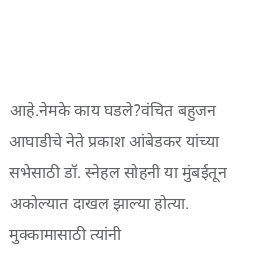आहे.नेमके काय घडले?वंचित बहुजन आघाडीचे नेते प्रकाश आंबेडकर यांच्या सभेसाठी डॉ. स्नेहल सोहनी या मुंबईतून अकोल्यात दाखल झाल्या होत्या. मुक्कामासाठी त्यांनी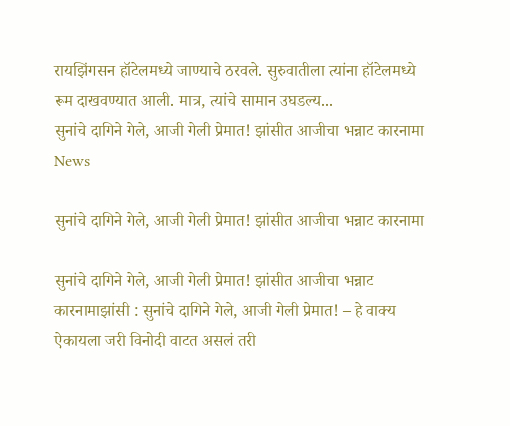रायझिंगसन हॉटेलमध्ये जाण्याचे ठरवले. सुरुवातीला त्यांना हॉटेलमध्ये रूम दाखवण्यात आली. मात्र, त्यांचे सामान उघडल्य...
सुनांचे दागिने गेले, आजी गेली प्रेमात! झांसीत आजीचा भन्नाट कारनामा
News

सुनांचे दागिने गेले, आजी गेली प्रेमात! झांसीत आजीचा भन्नाट कारनामा

सुनांचे दागिने गेले, आजी गेली प्रेमात! झांसीत आजीचा भन्नाट कारनामाझांसी : सुनांचे दागिने गेले, आजी गेली प्रेमात! – हे वाक्य ऐकायला जरी विनोदी वाटत असलं तरी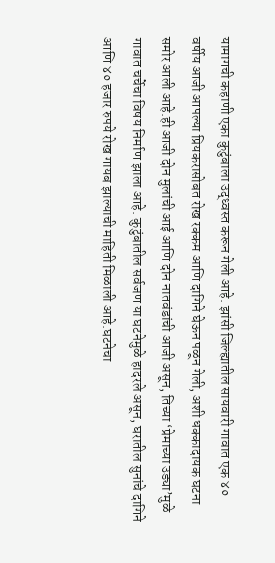यामागची कहाणी एका कुटुंबाला उद्ध्वस्त करून गेली आहे. झांसी जिल्ह्यातील सायवारी गावात एक ४० वर्षीय आजी आपल्या प्रियकरासोबत रोख रक्कम आणि दागिने घेऊन पळून गेली, अशी धक्कादायक घटना समोर आली आहे.ही आजी दोन मुलांची आई आणि दोन नातवंडांची आजी असून, तिच्या ‘प्रेमाच्या उड्या’मुळे गावात चर्चेचा विषय निर्माण झाला आहे. कुटुंबातील सर्वजण या घटनेमुळे हादरले असून, घरातील सुनांचे दागिने आणि ४० हजार रुपये रोख गायब झाल्याची माहिती मिळाली आहे.घटनेचा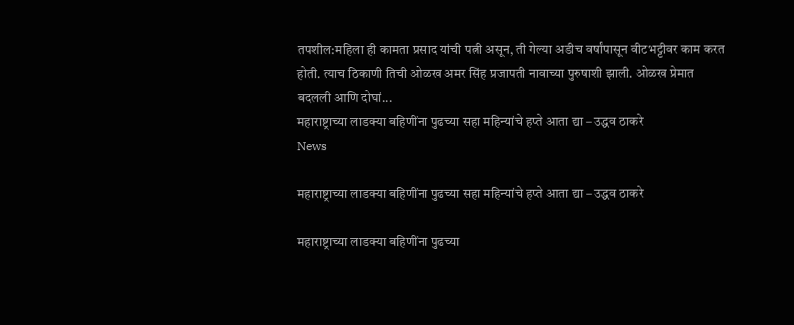तपशील:महिला ही कामता प्रसाद यांची पत्नी असून, ती गेल्या अडीच वर्षांपासून वीटभट्टीवर काम करत होती. त्याच ठिकाणी तिची ओळख अमर सिंह प्रजापती नावाच्या पुरुषाशी झाली. ओळख प्रेमात बदलली आणि दोघां...
महाराष्ट्राच्या लाडक्या बहिणींना पुढच्या सहा महिन्यांचे हप्ते आता द्या – उद्धव ठाकरे
News

महाराष्ट्राच्या लाडक्या बहिणींना पुढच्या सहा महिन्यांचे हप्ते आता द्या – उद्धव ठाकरे

महाराष्ट्राच्या लाडक्या बहिणींना पुढच्या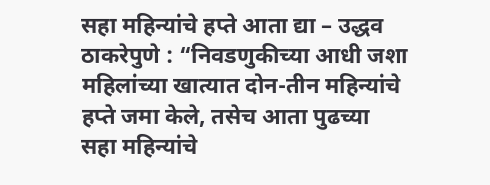सहा महिन्यांचे हप्ते आता द्या – उद्धव ठाकरेपुणे : “निवडणुकीच्या आधी जशा महिलांच्या खात्यात दोन-तीन महिन्यांचे हप्ते जमा केले, तसेच आता पुढच्या सहा महिन्यांचे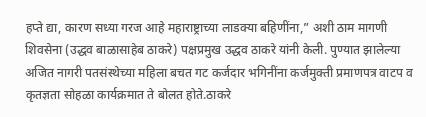हप्ते द्या, कारण सध्या गरज आहे महाराष्ट्राच्या लाडक्या बहिणींना,” अशी ठाम मागणी शिवसेना (उद्धव बाळासाहेब ठाकरे) पक्षप्रमुख उद्धव ठाकरे यांनी केली. पुण्यात झालेल्या अजित नागरी पतसंस्थेच्या महिला बचत गट कर्जदार भगिनींना कर्जमुक्ती प्रमाणपत्र वाटप व कृतज्ञता सोहळा कार्यक्रमात ते बोलत होते.ठाकरे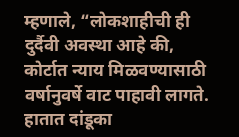म्हणाले, “लोकशाहीची ही दुर्दैवी अवस्था आहे की, कोर्टात न्याय मिळवण्यासाठी वर्षानुवर्षे वाट पाहावी लागते. हातात दांडूका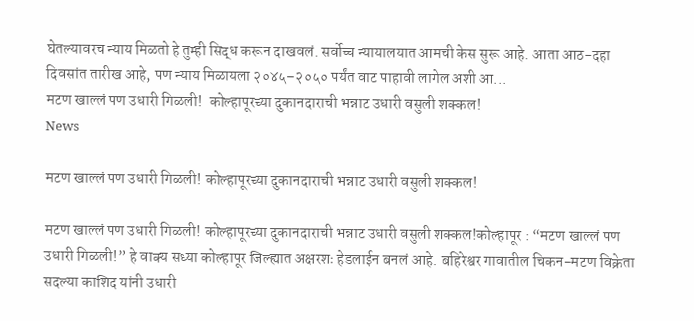घेतल्यावरच न्याय मिळतो हे तुम्ही सिद्ध करून दाखवलं. सर्वोच्च न्यायालयात आमची केस सुरू आहे. आता आठ-दहा दिवसांत तारीख आहे, पण न्याय मिळायला २०४५–२०५० पर्यंत वाट पाहावी लागेल अशी आ...
मटण खाल्लं पण उधारी गिळली!  कोल्हापूरच्या दुकानदाराची भन्नाट उधारी वसुली शक्कल!
News

मटण खाल्लं पण उधारी गिळली! कोल्हापूरच्या दुकानदाराची भन्नाट उधारी वसुली शक्कल!

मटण खाल्लं पण उधारी गिळली! कोल्हापूरच्या दुकानदाराची भन्नाट उधारी वसुली शक्कल!कोल्हापूर : “मटण खाल्लं पण उधारी गिळली!” हे वाक्य सध्या कोल्हापूर जिल्ह्यात अक्षरशः हेडलाईन बनलं आहे. बहिरेश्वर गावातील चिकन-मटण विक्रेता सदल्या काशिद यांनी उधारी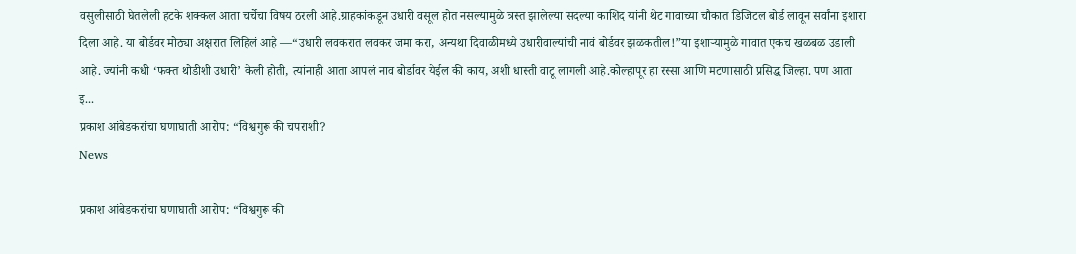वसुलीसाठी घेतलेली हटके शक्कल आता चर्चेचा विषय ठरली आहे.ग्राहकांकडून उधारी वसूल होत नसल्यामुळे त्रस्त झालेल्या सदल्या काशिद यांनी थेट गावाच्या चौकात डिजिटल बोर्ड लावून सर्वांना इशारा दिला आहे. या बोर्डवर मोठ्या अक्षरात लिहिलं आहे —“उधारी लवकरात लवकर जमा करा, अन्यथा दिवाळीमध्ये उधारीवाल्यांची नावं बोर्डवर झळकतील!”या इशाऱ्यामुळे गावात एकच खळबळ उडाली आहे. ज्यांनी कधी ‘फक्त थोडीशी उधारी’ केली होती, त्यांनाही आता आपलं नाव बोर्डावर येईल की काय, अशी धास्ती वाटू लागली आहे.कोल्हापूर हा रस्सा आणि मटणासाठी प्रसिद्ध जिल्हा. पण आता इ...
प्रकाश आंबेडकरांचा घणाघाती आरोप: “विश्वगुरू की चपराशी?
News

प्रकाश आंबेडकरांचा घणाघाती आरोप: “विश्वगुरू की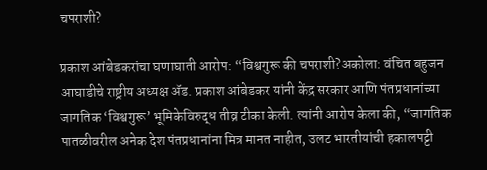चपराशी?

प्रकाश आंबेडकरांचा घणाघाती आरोप: “विश्वगुरू की चपराशी?अकोला: वंचित बहुजन आघाडीचे राष्ट्रीय अध्यक्ष ॲड. प्रकाश आंबेडकर यांनी केंद्र सरकार आणि पंतप्रधानांच्या जागतिक ‘विश्वगुरू’ भूमिकेविरुद्ध तीव्र टीका केली. त्यांनी आरोप केला की, “जागतिक पातळीवरील अनेक देश पंतप्रधानांना मित्र मानत नाहीत, उलट भारतीयांची हकालपट्टी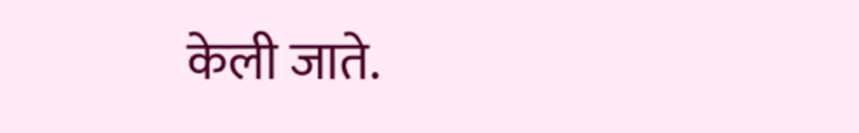केली जाते.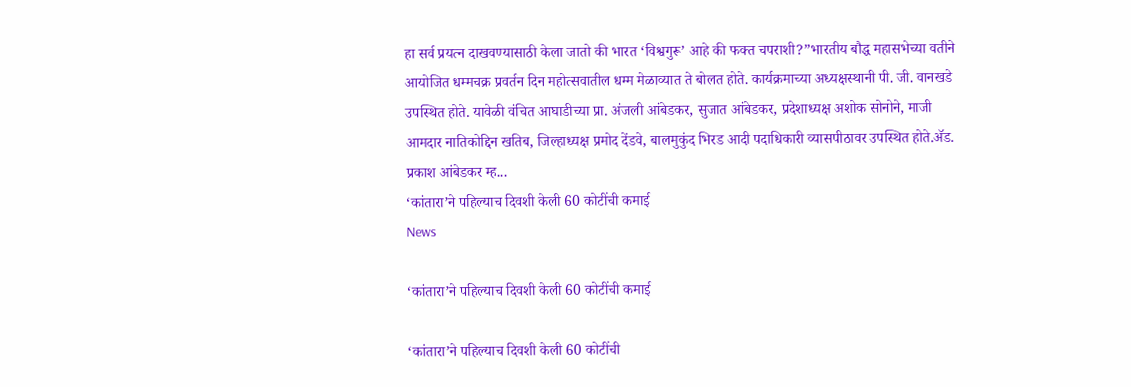हा सर्व प्रयत्न दाखवण्यासाठी केला जातो की भारत ‘विश्वगुरू’ आहे की फक्त चपराशी?”भारतीय बौद्ध महासभेच्या वतीने आयोजित धम्मचक्र प्रवर्तन दिन महोत्सवातील धम्म मेळाव्यात ते बोलत होते. कार्यक्रमाच्या अध्यक्षस्थानी पी. जी. वानखडे उपस्थित होते. यावेळी वंचित आघाडीच्या प्रा. अंजली आंबेडकर, सुजात आंबेडकर, प्रदेशाध्यक्ष अशोक सोनोने, माजी आमदार नातिकोद्दिन खतिब, जिल्हाध्यक्ष प्रमोद देंडवे, बालमुकुंद भिरड आदी पदाधिकारी व्यासपीठावर उपस्थित होते.ॲड. प्रकाश आंबेडकर म्ह...
‘कांतारा’ने पहिल्याच दिवशी केली 60 कोटींची कमाई
News

‘कांतारा’ने पहिल्याच दिवशी केली 60 कोटींची कमाई

‘कांतारा’ने पहिल्याच दिवशी केली 60 कोटींची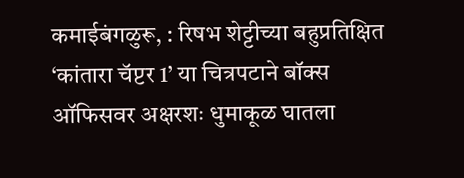कमाईबंगळुरू, : रिषभ शेट्टीच्या बहुप्रतिक्षित ‘कांतारा चॅप्टर 1’ या चित्रपटाने बॉक्स ऑफिसवर अक्षरशः धुमाकूळ घातला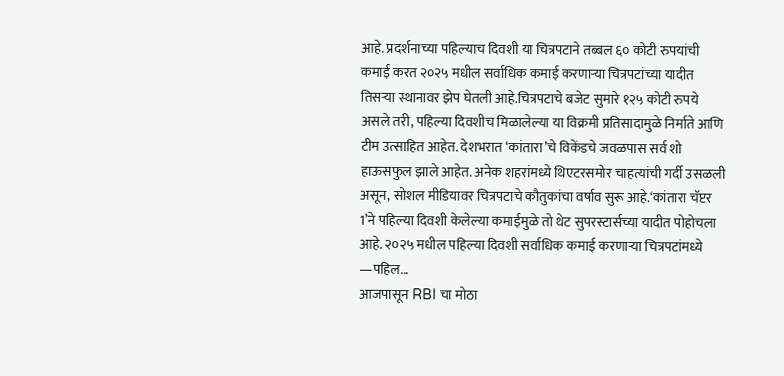आहे. प्रदर्शनाच्या पहिल्याच दिवशी या चित्रपटाने तब्बल ६० कोटी रुपयांची कमाई करत २०२५ मधील सर्वाधिक कमाई करणाऱ्या चित्रपटांच्या यादीत तिसऱ्या स्थानावर झेप घेतली आहे.चित्रपटाचे बजेट सुमारे १२५ कोटी रुपये असले तरी, पहिल्या दिवशीच मिळालेल्या या विक्रमी प्रतिसादामुळे निर्माते आणि टीम उत्साहित आहेत. देशभरात ‘कांतारा’चे विकेंडचे जवळपास सर्व शो हाऊसफुल झाले आहेत. अनेक शहरांमध्ये थिएटरसमोर चाहत्यांची गर्दी उसळली असून, सोशल मीडियावर चित्रपटाचे कौतुकांचा वर्षाव सुरू आहे.‘कांतारा चॅप्टर 1’ने पहिल्या दिवशी केलेल्या कमाईमुळे तो थेट सुपरस्टार्सच्या यादीत पोहोचला आहे. २०२५ मधील पहिल्या दिवशी सर्वाधिक कमाई करणाऱ्या चित्रपटांमध्ये —पहिल...
आजपासून RBI चा मोठा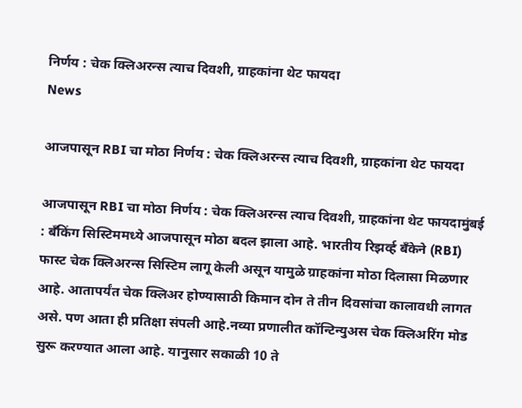निर्णय : चेक क्लिअरन्स त्याच दिवशी, ग्राहकांना थेट फायदा
News

आजपासून RBI चा मोठा निर्णय : चेक क्लिअरन्स त्याच दिवशी, ग्राहकांना थेट फायदा

आजपासून RBI चा मोठा निर्णय : चेक क्लिअरन्स त्याच दिवशी, ग्राहकांना थेट फायदामुंबई : बँकिंग सिस्टिममध्ये आजपासून मोठा बदल झाला आहे. भारतीय रिझर्व्ह बँकेने (RBI) फास्ट चेक क्लिअरन्स सिस्टिम लागू केली असून यामुळे ग्राहकांना मोठा दिलासा मिळणार आहे. आतापर्यंत चेक क्लिअर होण्यासाठी किमान दोन ते तीन दिवसांचा कालावधी लागत असे. पण आता ही प्रतिक्षा संपली आहे.नव्या प्रणालीत कॉन्टिन्युअस चेक क्लिअरिंग मोड सुरू करण्यात आला आहे. यानुसार सकाळी 10 ते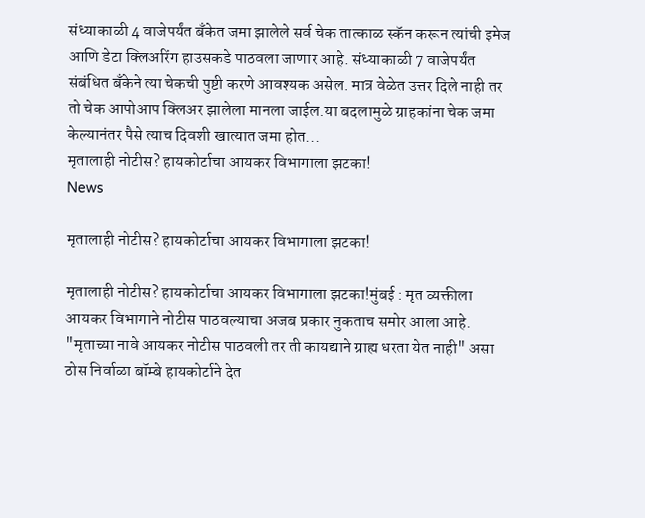संध्याकाळी 4 वाजेपर्यंत बँकेत जमा झालेले सर्व चेक तात्काळ स्कॅन करून त्यांची इमेज आणि डेटा क्लिअरिंग हाउसकडे पाठवला जाणार आहे. संध्याकाळी 7 वाजेपर्यंत संबंधित बँकेने त्या चेकची पुष्टी करणे आवश्यक असेल. मात्र वेळेत उत्तर दिले नाही तर तो चेक आपोआप क्लिअर झालेला मानला जाईल.या बदलामुळे ग्राहकांना चेक जमा केल्यानंतर पैसे त्याच दिवशी खात्यात जमा होत...
मृतालाही नोटीस? हायकोर्टाचा आयकर विभागाला झटका!
News

मृतालाही नोटीस? हायकोर्टाचा आयकर विभागाला झटका!

मृतालाही नोटीस? हायकोर्टाचा आयकर विभागाला झटका!मुंबई : मृत व्यक्तीला आयकर विभागाने नोटीस पाठवल्याचा अजब प्रकार नुकताच समोर आला आहे. "मृताच्या नावे आयकर नोटीस पाठवली तर ती कायद्याने ग्राह्य धरता येत नाही" असा ठोस निर्वाळा बॉम्बे हायकोर्टाने देत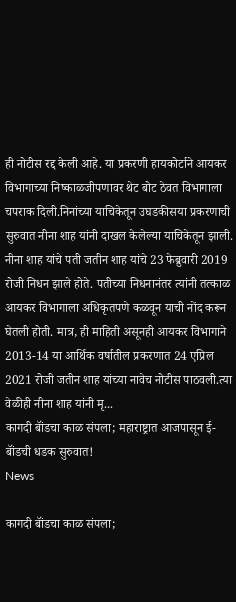ही नोटीस रद्द केली आहे. या प्रकरणी हायकोर्टाने आयकर विभागाच्या निष्काळजीपणावर थेट बोट ठेवत विभागाला चपराक दिली.निनांच्या याचिकेतून उघडकीसया प्रकरणाची सुरुवात नीना शाह यांनी दाखल केलेल्या याचिकेतून झाली. नीना शाह यांचे पती जतीन शाह यांचे 23 फेब्रुवारी 2019 रोजी निधन झाले होते. पतीच्या निधनानंतर त्यांनी तत्काळ आयकर विभागाला अधिकृतपणे कळवून याची नोंद करून घेतली होती. मात्र, ही माहिती असूनही आयकर विभागाने 2013-14 या आर्थिक वर्षातील प्रकरणात 24 एप्रिल 2021 रोजी जतीन शाह यांच्या नावेच नोटीस पाठवली.त्या वेळीही नीना शाह यांनी मृ...
कागदी बॉंडचा काळ संपला; महाराष्ट्रात आजपासून ई-बॉंडची धडक सुरुवात!
News

कागदी बॉंडचा काळ संपला;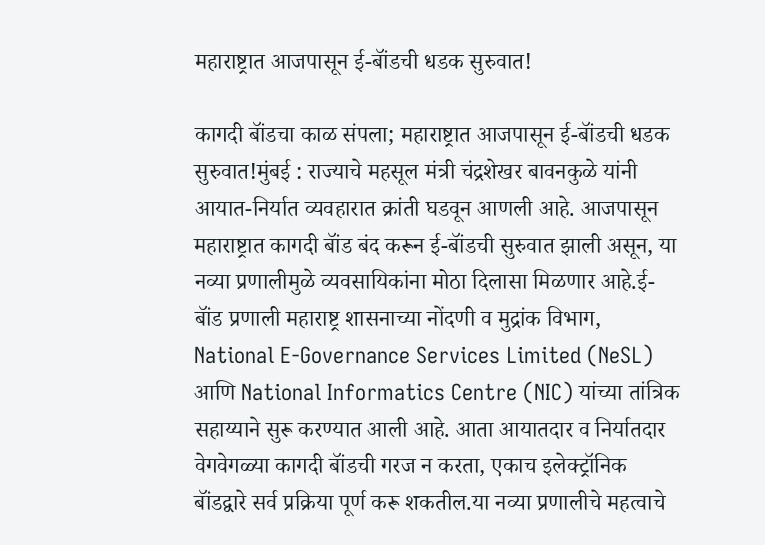महाराष्ट्रात आजपासून ई-बॉंडची धडक सुरुवात!

कागदी बॉंडचा काळ संपला; महाराष्ट्रात आजपासून ई-बॉंडची धडक सुरुवात!मुंबई : राज्याचे महसूल मंत्री चंद्रशेखर बावनकुळे यांनी आयात-निर्यात व्यवहारात क्रांती घडवून आणली आहे. आजपासून महाराष्ट्रात कागदी बॉंड बंद करून ई-बॉंडची सुरुवात झाली असून, या नव्या प्रणालीमुळे व्यवसायिकांना मोठा दिलासा मिळणार आहे.ई-बॉंड प्रणाली महाराष्ट्र शासनाच्या नोंदणी व मुद्रांक विभाग, National E-Governance Services Limited (NeSL) आणि National Informatics Centre (NIC) यांच्या तांत्रिक सहाय्याने सुरू करण्यात आली आहे. आता आयातदार व निर्यातदार वेगवेगळ्या कागदी बॉंडची गरज न करता, एकाच इलेक्ट्रॉनिक बॉंडद्वारे सर्व प्रक्रिया पूर्ण करू शकतील.या नव्या प्रणालीचे महत्वाचे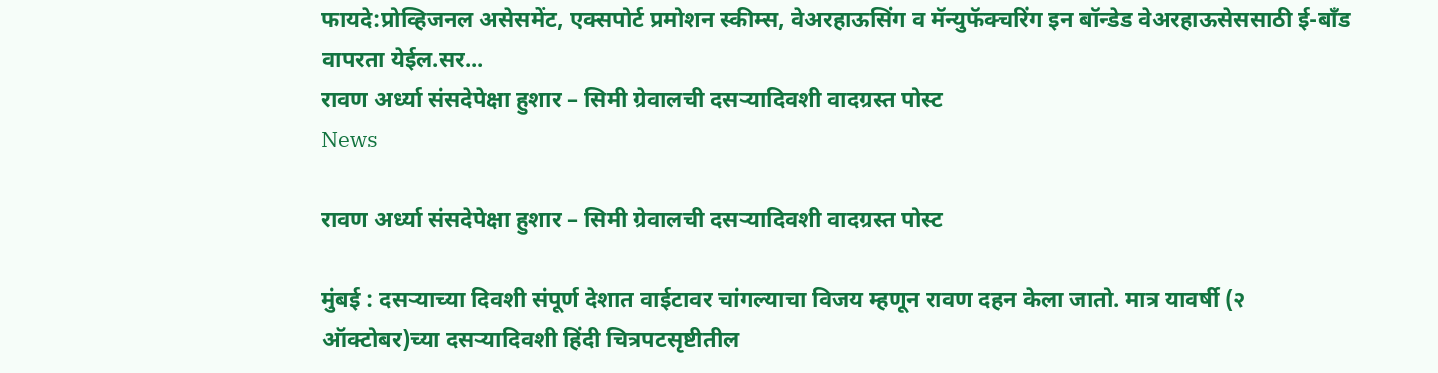फायदे:प्रोव्हिजनल असेसमेंट, एक्सपोर्ट प्रमोशन स्कीम्स, वेअरहाऊसिंग व मॅन्युफॅक्चरिंग इन बॉन्डेड वेअरहाऊसेससाठी ई-बॉंड वापरता येईल.सर...
रावण अर्ध्या संसदेपेक्षा हुशार – सिमी ग्रेवालची दसऱ्यादिवशी वादग्रस्त पोस्ट
News

रावण अर्ध्या संसदेपेक्षा हुशार – सिमी ग्रेवालची दसऱ्यादिवशी वादग्रस्त पोस्ट

मुंबई : दसऱ्याच्या दिवशी संपूर्ण देशात वाईटावर चांगल्याचा विजय म्हणून रावण दहन केला जातो. मात्र यावर्षी (२ ऑक्टोबर)च्या दसऱ्यादिवशी हिंदी चित्रपटसृष्टीतील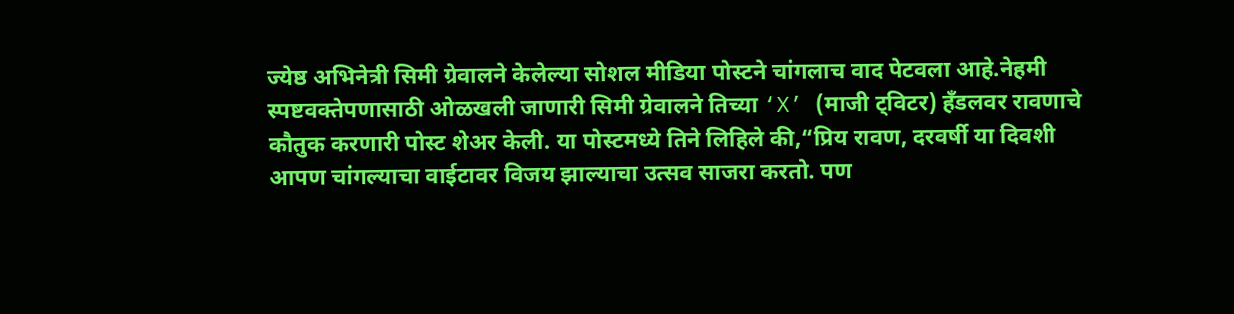ज्येष्ठ अभिनेत्री सिमी ग्रेवालने केलेल्या सोशल मीडिया पोस्टने चांगलाच वाद पेटवला आहे.नेहमी स्पष्टवक्तेपणासाठी ओळखली जाणारी सिमी ग्रेवालने तिच्या ‘X’ (माजी ट्विटर) हँडलवर रावणाचे कौतुक करणारी पोस्ट शेअर केली. या पोस्टमध्ये तिने लिहिले की,“प्रिय रावण, दरवर्षी या दिवशी आपण चांगल्याचा वाईटावर विजय झाल्याचा उत्सव साजरा करतो. पण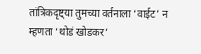तांत्रिकदृष्ट्या तुमच्या वर्तनाला ‘वाईट’ न म्हणता ‘थोडं खोडकर’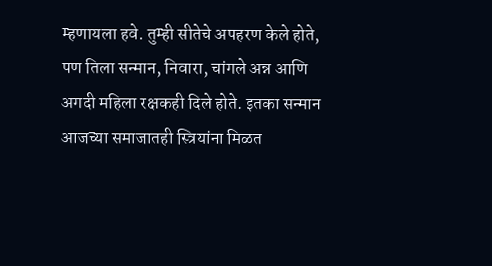म्हणायला हवे. तुम्ही सीतेचे अपहरण केले होते, पण तिला सन्मान, निवारा, चांगले अन्न आणि अगदी महिला रक्षकही दिले होते. इतका सन्मान आजच्या समाजातही स्त्रियांना मिळत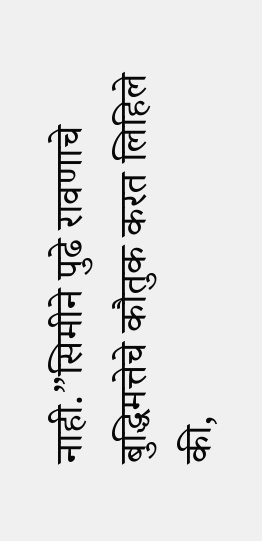नाही.”सिमीने पुढे रावणाचे बुद्धिमत्तेचे कौतुक करत लिहिले की,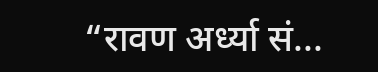“रावण अर्ध्या सं...